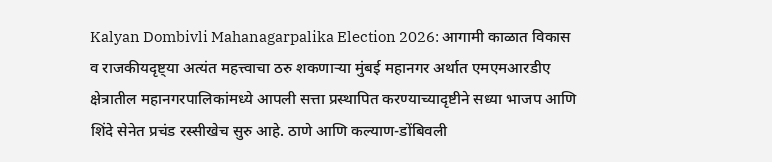Kalyan Dombivli Mahanagarpalika Election 2026: आगामी काळात विकास व राजकीयदृष्ट्या अत्यंत महत्त्वाचा ठरु शकणाऱ्या मुंबई महानगर अर्थात एमएमआरडीए क्षेत्रातील महानगरपालिकांमध्ये आपली सत्ता प्रस्थापित करण्याच्यादृष्टीने सध्या भाजप आणि शिंदे सेनेत प्रचंड रस्सीखेच सुरु आहे. ठाणे आणि कल्याण-डोंबिवली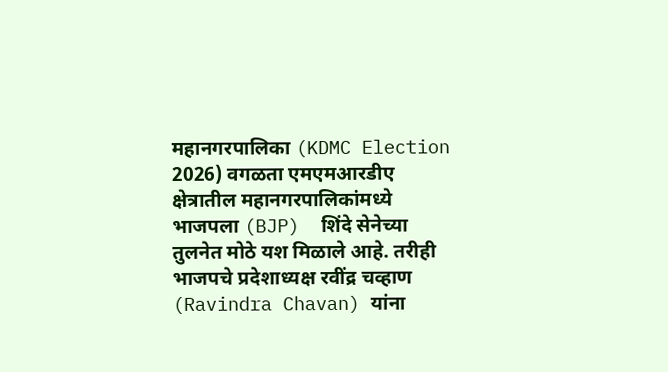महानगरपालिका (KDMC Election 2026) वगळता एमएमआरडीए क्षेत्रातील महानगरपालिकांमध्ये भाजपला (BJP)  शिंदे सेनेच्या तुलनेत मोठे यश मिळाले आहे. तरीही भाजपचे प्रदेशाध्यक्ष रवींद्र चव्हाण (Ravindra Chavan) यांना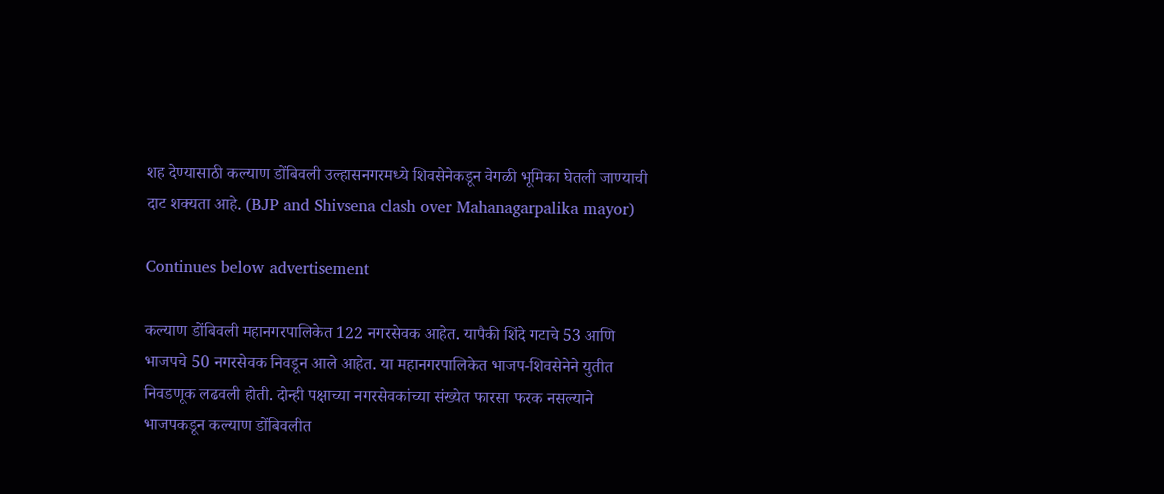शह देण्यासाठी कल्याण डोंबिवली उल्हासनगरमध्ये शिवसेनेकडून वेगळी भूमिका घेतली जाण्याची दाट शक्यता आहे. (BJP and Shivsena clash over Mahanagarpalika mayor)

Continues below advertisement

कल्याण डोंबिवली महानगरपालिकेत 122 नगरसेवक आहेत. यापैकी शिंदे गटाचे 53 आणि भाजपचे 50 नगरसेवक निवडून आले आहेत. या महानगरपालिकेत भाजप-शिवसेनेने युतीत निवडणूक लढवली होती. दोन्ही पक्षाच्या नगरसेवकांच्या संख्येत फारसा फरक नसल्याने भाजपकडून कल्याण डोंबिवलीत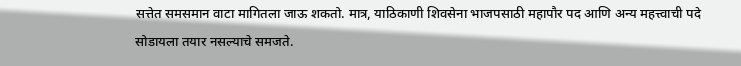सत्तेत समसमान वाटा मागितला जाऊ शकतो. मात्र, याठिकाणी शिवसेना भाजपसाठी महापौर पद आणि अन्य महत्त्वाची पदे सोडायला तयार नसल्याचे समजते.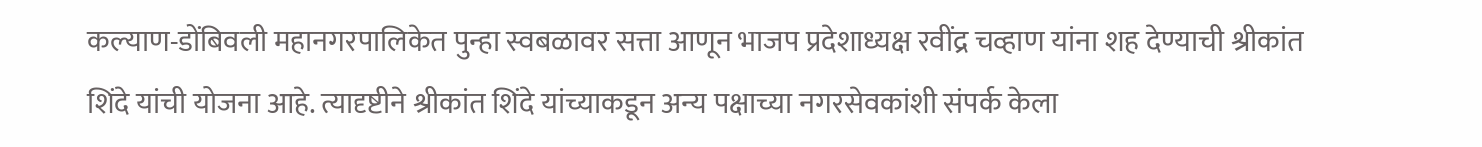कल्याण-डोंबिवली महानगरपालिकेत पुन्हा स्वबळावर सत्ता आणून भाजप प्रदेशाध्यक्ष रवींद्र चव्हाण यांना शह देण्याची श्रीकांत शिंदे यांची योजना आहे. त्यादृष्टीने श्रीकांत शिंदे यांच्याकडून अन्य पक्षाच्या नगरसेवकांशी संपर्क केला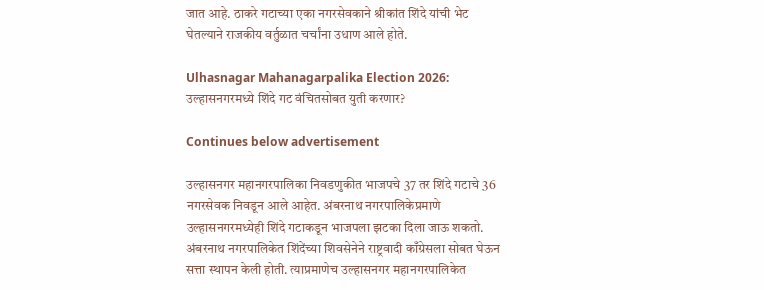जात आहे. ठाकरे गटाच्या एका नगरसेवकाने श्रीकांत शिंदे यांची भेट घेतल्याने राजकीय वर्तुळात चर्चांना उधाण आले होते.

Ulhasnagar Mahanagarpalika Election 2026: उल्हासनगरमध्ये शिंदे गट वंचितसोबत युती करणार?

Continues below advertisement

उल्हासनगर महानगरपालिका निवडणुकीत भाजपचे 37 तर शिंदे गटाचे 36 नगरसेवक निवडून आले आहेत. अंबरनाथ नगरपालिकेप्रमाणे उल्हासनगरमध्येही शिंदे गटाकडून भाजपला झटका दिला जाऊ शकतो. अंबरनाथ नगरपालिकेत शिंदेंच्या शिवसेनेने राष्ट्रवादी काँग्रेसला सोबत घेऊन सत्ता स्थापन केली होती. त्याप्रमाणेच उल्हासनगर महानगरपालिकेत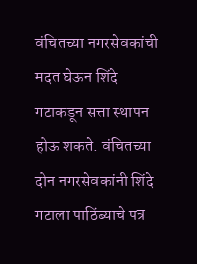वंचितच्या नगरसेवकांची मदत घेऊन शिंदे गटाकडून सत्ता स्थापन होऊ शकते. वंचितच्या दोन नगरसेवकांनी शिंदे गटाला पाठिंब्याचे पत्र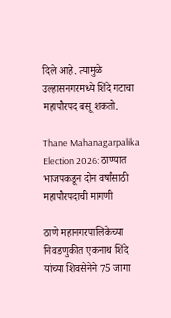दिले आहे. त्यामुळे उल्हासनगरमध्ये शिंदे गटाचा महापौरपद बसू शकतो.

Thane Mahanagarpalika Election 2026: ठाण्यात भाजपकडून दोन वर्षांसाठी महापौरपदाची मागणी

ठाणे महानगरपालिकेच्या निवडणुकीत एकनाथ शिंदे यांच्या शिवसेनेने 75 जागा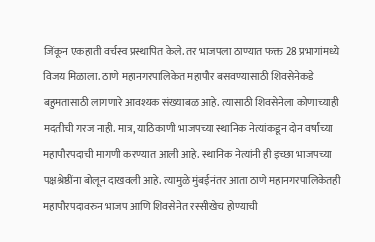जिंकून एकहाती वर्चस्व प्रस्थापित केले. तर भाजपला ठाण्यात फक्त 28 प्रभागांमध्ये विजय मिळाला. ठाणे महानगरपालिकेत महापौर बसवण्यासाठी शिवसेनेकडे बहुमतासाठी लागणारे आवश्यक संख्याबळ आहे. त्यासाठी शिवसेनेला कोणाच्याही मदतीची गरज नाही. मात्र, याठिकाणी भाजपच्या स्थानिक नेत्यांकडून दोन वर्षांच्या महापौरपदाची मागणी करण्यात आली आहे. स्थानिक नेत्यांनी ही इच्छा भाजपच्या पक्षश्रेष्ठींना बोलून दाखवली आहे. त्यामुळे मुंबईनंतर आता ठाणे महानगरपालिकेतही महापौरपदावरुन भाजप आणि शिवसेनेत रस्सीखेच होण्याची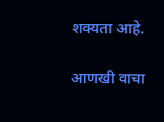शक्यता आहे.

आणखी वाचा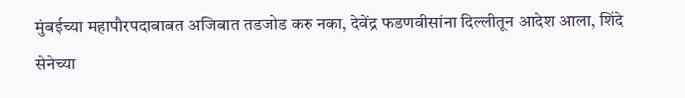मुंबईच्या महापौरपदाबाबत अजिबात तडजोड करु नका, देवेंद्र फडणवीसांना दिल्लीतून आदेश आला, शिंदे सेनेच्या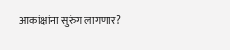आकांक्षांना सुरुंग लागणार?